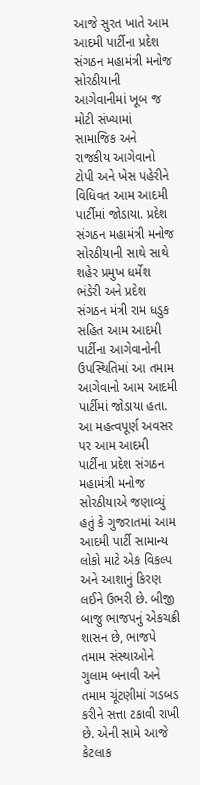આજે સુરત ખાતે આમ આદમી પાર્ટીના પ્રદેશ સંગઠન મહામંત્રી મનોજ સોરઠીયાની આગેવાનીમાં ખૂબ જ મોટી સંખ્યામાં સામાજિક અને રાજકીય આગેવાનો ટોપી અને ખેસ પહેરીને વિધિવત આમ આદમી પાર્ટીમાં જોડાયા. પ્રદેશ સંગઠન મહામંત્રી મનોજ સોરઠીયાની સાથે સાથે શહેર પ્રમુખ ધર્મેશ ભંડેરી અને પ્રદેશ સંગઠન મંત્રી રામ ધડુક સહિત આમ આદમી પાર્ટીના આગેવાનોની ઉપસ્થિતિમાં આ તમામ આગેવાનો આમ આદમી પાર્ટીમાં જોડાયા હતા. આ મહત્વપૂર્ણ અવસર પર આમ આદમી પાર્ટીના પ્રદેશ સંગઠન મહામંત્રી મનોજ સોરઠીયાએ જણાવ્યું હતું કે ગુજરાતમાં આમ આદમી પાર્ટી સામાન્ય લોકો માટે એક વિકલ્પ અને આશાનું કિરણ લઈને ઉભરી છે. બીજી બાજુ ભાજપનું એકચક્રી શાસન છે, ભાજપે તમામ સંસ્થાઓને ગુલામ બનાવી અને તમામ ચૂંટણીમાં ગડબડ કરીને સત્તા ટકાવી રાખી છે. એની સામે આજે કેટલાક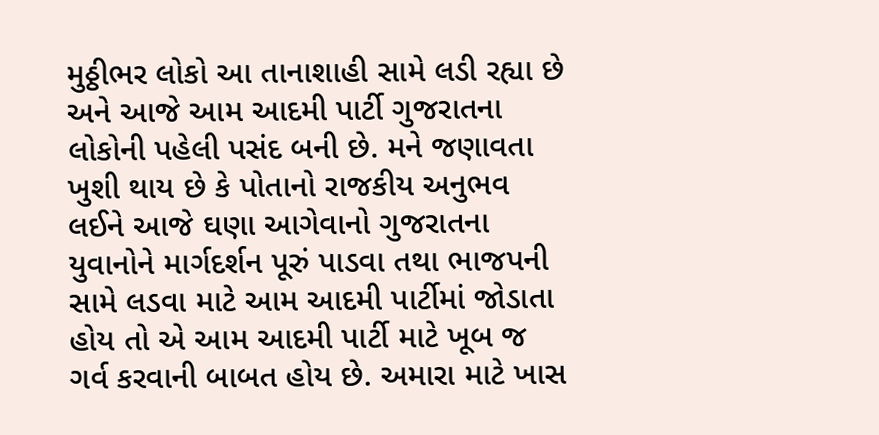મુઠ્ઠીભર લોકો આ તાનાશાહી સામે લડી રહ્યા છે અને આજે આમ આદમી પાર્ટી ગુજરાતના લોકોની પહેલી પસંદ બની છે. મને જણાવતા ખુશી થાય છે કે પોતાનો રાજકીય અનુભવ લઈને આજે ઘણા આગેવાનો ગુજરાતના યુવાનોને માર્ગદર્શન પૂરું પાડવા તથા ભાજપની સામે લડવા માટે આમ આદમી પાર્ટીમાં જોડાતા હોય તો એ આમ આદમી પાર્ટી માટે ખૂબ જ ગર્વ કરવાની બાબત હોય છે. અમારા માટે ખાસ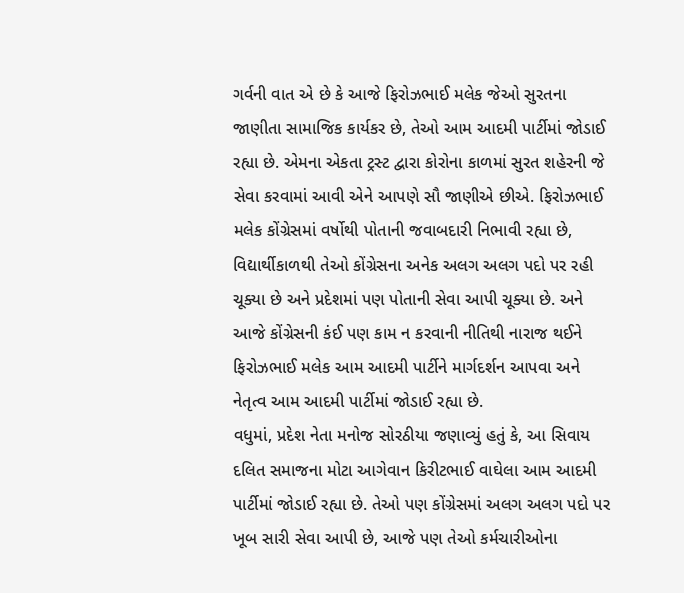ગર્વની વાત એ છે કે આજે ફિરોઝભાઈ મલેક જેઓ સુરતના જાણીતા સામાજિક કાર્યકર છે, તેઓ આમ આદમી પાર્ટીમાં જોડાઈ રહ્યા છે. એમના એકતા ટ્રસ્ટ દ્વારા કોરોના કાળમાં સુરત શહેરની જે સેવા કરવામાં આવી એને આપણે સૌ જાણીએ છીએ. ફિરોઝભાઈ મલેક કોંગ્રેસમાં વર્ષોથી પોતાની જવાબદારી નિભાવી રહ્યા છે, વિદ્યાર્થીકાળથી તેઓ કોંગ્રેસના અનેક અલગ અલગ પદો પર રહી ચૂક્યા છે અને પ્રદેશમાં પણ પોતાની સેવા આપી ચૂક્યા છે. અને આજે કોંગ્રેસની કંઈ પણ કામ ન કરવાની નીતિથી નારાજ થઈને ફિરોઝભાઈ મલેક આમ આદમી પાર્ટીને માર્ગદર્શન આપવા અને નેતૃત્વ આમ આદમી પાર્ટીમાં જોડાઈ રહ્યા છે.
વધુમાં, પ્રદેશ નેતા મનોજ સોરઠીયા જણાવ્યું હતું કે, આ સિવાય દલિત સમાજના મોટા આગેવાન કિરીટભાઈ વાઘેલા આમ આદમી પાર્ટીમાં જોડાઈ રહ્યા છે. તેઓ પણ કોંગ્રેસમાં અલગ અલગ પદો પર ખૂબ સારી સેવા આપી છે, આજે પણ તેઓ કર્મચારીઓના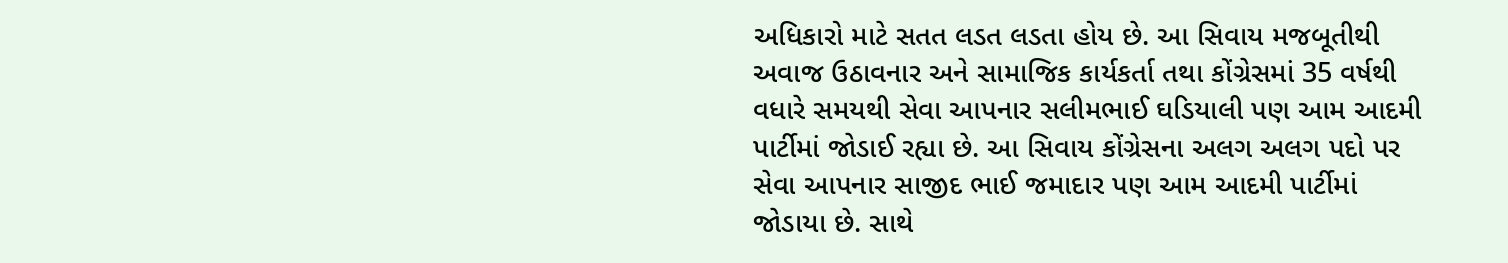અધિકારો માટે સતત લડત લડતા હોય છે. આ સિવાય મજબૂતીથી અવાજ ઉઠાવનાર અને સામાજિક કાર્યકર્તા તથા કોંગ્રેસમાં 35 વર્ષથી વધારે સમયથી સેવા આપનાર સલીમભાઈ ઘડિયાલી પણ આમ આદમી પાર્ટીમાં જોડાઈ રહ્યા છે. આ સિવાય કોંગ્રેસના અલગ અલગ પદો પર સેવા આપનાર સાજીદ ભાઈ જમાદાર પણ આમ આદમી પાર્ટીમાં જોડાયા છે. સાથે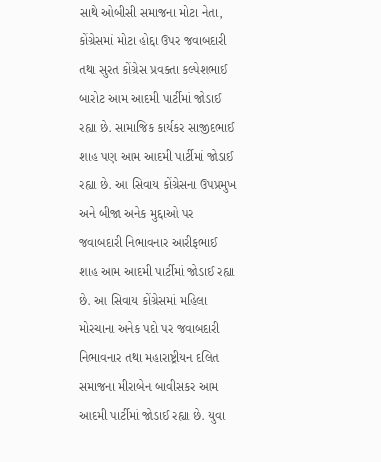સાથે ઓબીસી સમાજના મોટા નેતા, કોંગ્રેસમાં મોટા હોદ્દા ઉપર જવાબદારી તથા સુરત કોંગ્રેસ પ્રવક્તા કલ્પેશભાઈ બારોટ આમ આદમી પાર્ટીમાં જોડાઈ રહ્યા છે. સામાજિક કાર્યકર સાજીદભાઈ શાહ પણ આમ આદમી પાર્ટીમાં જોડાઈ રહ્યા છે. આ સિવાય કોંગ્રેસના ઉપપ્રમુખ અને બીજા અનેક મુદ્દાઓ પર જવાબદારી નિભાવનાર આરીફભાઈ શાહ આમ આદમી પાર્ટીમાં જોડાઈ રહ્યા છે. આ સિવાય કોંગ્રેસમાં મહિલા મોરચાના અનેક પદો પર જવાબદારી નિભાવનાર તથા મહારાષ્ટ્રીયન દલિત સમાજના મીરાબેન બાવીસકર આમ આદમી પાર્ટીમાં જોડાઈ રહ્યા છે. યુવા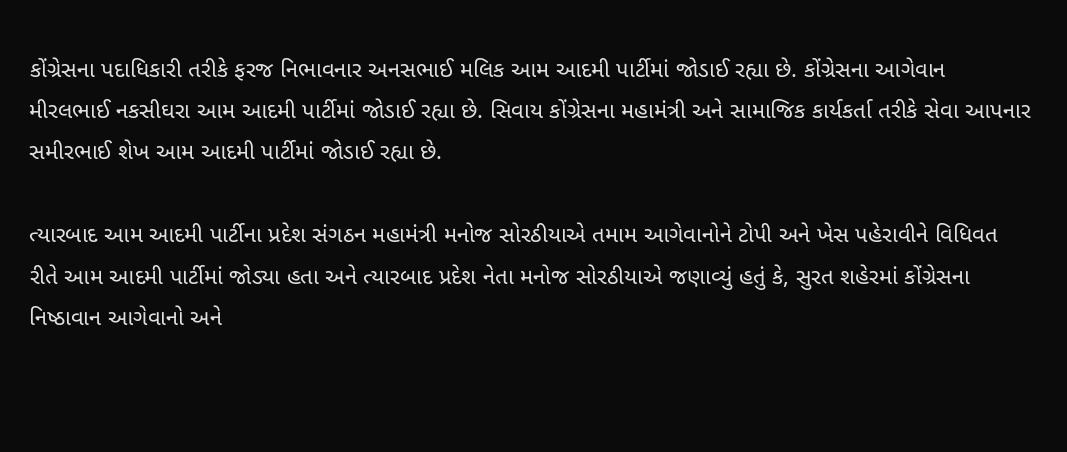કોંગ્રેસના પદાધિકારી તરીકે ફરજ નિભાવનાર અનસભાઈ મલિક આમ આદમી પાર્ટીમાં જોડાઈ રહ્યા છે. કોંગ્રેસના આગેવાન મીરલભાઈ નકસીઘરા આમ આદમી પાર્ટીમાં જોડાઈ રહ્યા છે. સિવાય કોંગ્રેસના મહામંત્રી અને સામાજિક કાર્યકર્તા તરીકે સેવા આપનાર સમીરભાઈ શેખ આમ આદમી પાર્ટીમાં જોડાઈ રહ્યા છે.

ત્યારબાદ આમ આદમી પાર્ટીના પ્રદેશ સંગઠન મહામંત્રી મનોજ સોરઠીયાએ તમામ આગેવાનોને ટોપી અને ખેસ પહેરાવીને વિધિવત રીતે આમ આદમી પાર્ટીમાં જોડ્યા હતા અને ત્યારબાદ પ્રદેશ નેતા મનોજ સોરઠીયાએ જણાવ્યું હતું કે, સુરત શહેરમાં કોંગ્રેસના નિષ્ઠાવાન આગેવાનો અને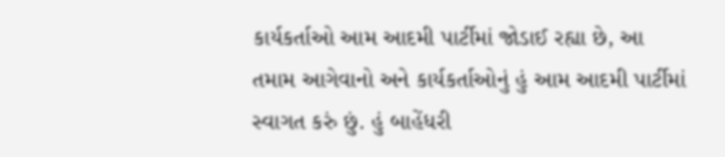કાર્યકર્તાઓ આમ આદમી પાર્ટીમાં જોડાઈ રહ્યા છે, આ તમામ આગેવાનો અને કાર્યકર્તાઓનું હું આમ આદમી પાર્ટીમાં સ્વાગત કરું છું. હું બાહેંધરી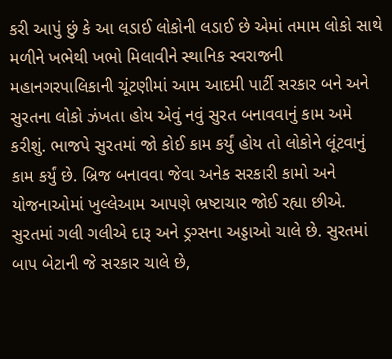કરી આપું છું કે આ લડાઈ લોકોની લડાઈ છે એમાં તમામ લોકો સાથે મળીને ખભેથી ખભો મિલાવીને સ્થાનિક સ્વરાજની મહાનગરપાલિકાની ચૂંટણીમાં આમ આદમી પાર્ટી સરકાર બને અને સુરતના લોકો ઝંખતા હોય એવું નવું સુરત બનાવવાનું કામ અમે કરીશું. ભાજપે સુરતમાં જો કોઈ કામ કર્યું હોય તો લોકોને લૂંટવાનું કામ કર્યું છે. બ્રિજ બનાવવા જેવા અનેક સરકારી કામો અને યોજનાઓમાં ખુલ્લેઆમ આપણે ભ્રષ્ટાચાર જોઈ રહ્યા છીએ. સુરતમાં ગલી ગલીએ દારૂ અને ડ્રગ્સના અડ્ડાઓ ચાલે છે. સુરતમાં બાપ બેટાની જે સરકાર ચાલે છે,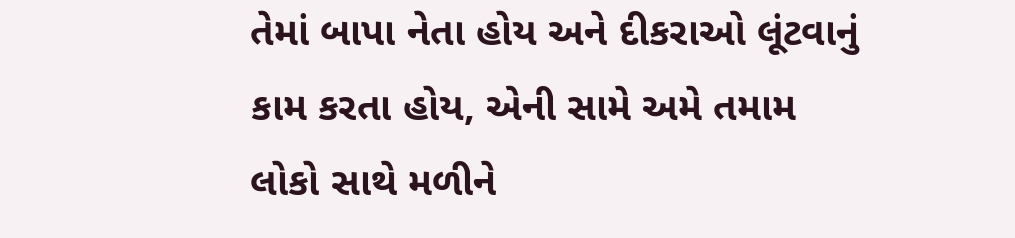તેમાં બાપા નેતા હોય અને દીકરાઓ લૂંટવાનું કામ કરતા હોય, એની સામે અમે તમામ લોકો સાથે મળીને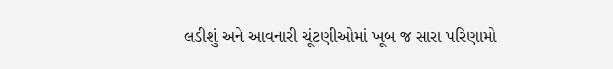લડીશું અને આવનારી ચૂંટણીઓમાં ખૂબ જ સારા પરિણામો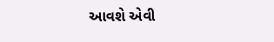આવશે એવી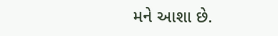મને આશા છે.